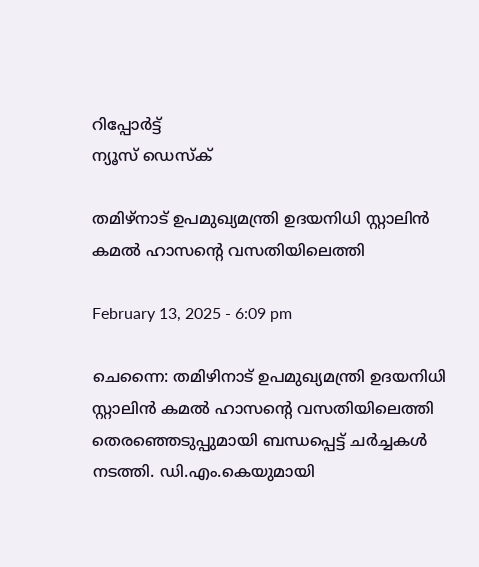റിപ്പോര്‍ട്ട്
ന്യൂസ് ഡെസ്ക്

തമിഴ്നാട് ഉപമുഖ്യമന്ത്രി ഉദയനിധി സ്റ്റാലിൻ കമല്‍ ഹാസന്റെ വസതിയിലെത്തി

February 13, 2025 - 6:09 pm

ചെന്നൈ: തമിഴിനാട് ഉപമുഖ്യമന്ത്രി ഉദയനിധി സ്റ്റാലിൻ കമല്‍ ഹാസന്റെ വസതിയിലെത്തി തെരഞ്ഞെടുപ്പുമായി ബന്ധപ്പെട്ട് ചർച്ചകൾ നടത്തി. ഡി.എം.കെയുമായി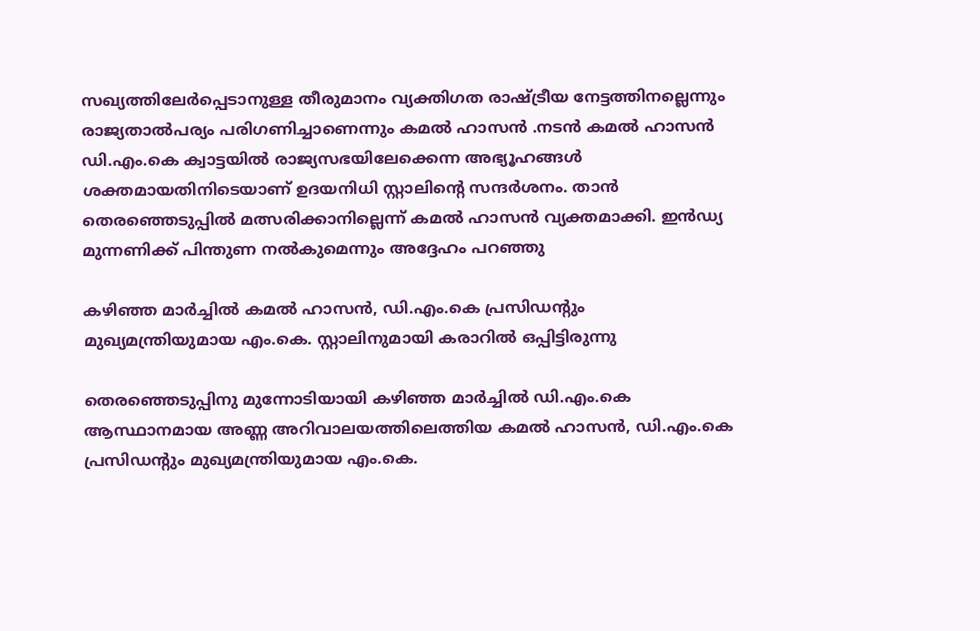സഖ്യത്തിലേർപ്പെടാനുള്ള തീരുമാനം വ്യക്തിഗത രാഷ്ട്രീയ നേട്ടത്തിനല്ലെന്നും രാജ്യതാല്‍പര്യം പരിഗണിച്ചാണെന്നും കമല്‍ ഹാസൻ .നടൻ കമല്‍ ഹാസൻ ഡി.എം.കെ ക്വാട്ടയില്‍ രാജ്യസഭയിലേക്കെന്ന അഭ്യൂഹങ്ങള്‍ ശക്തമായതിനിടെയാണ് ഉദയനിധി സ്റ്റാലിന്റെ സന്ദർശനം. താൻ തെരഞ്ഞെടുപ്പില്‍ മത്സരിക്കാനില്ലെന്ന് കമല്‍ ഹാസൻ വ്യക്തമാക്കി. ഇൻഡ്യ മുന്നണിക്ക് പിന്തുണ നല്‍കുമെന്നും അദ്ദേഹം പറഞ്ഞു

കഴിഞ്ഞ മാർച്ചില്‍ കമല്‍ ഹാസൻ, ഡി.എം.കെ പ്രസിഡന്‍റും മുഖ്യമന്ത്രിയുമായ എം.കെ. സ്റ്റാലിനുമായി കരാറില്‍ ഒപ്പിട്ടിരുന്നു

തെരഞ്ഞെടുപ്പിനു മുന്നോടിയായി കഴിഞ്ഞ മാർച്ചില്‍ ഡി.എം.കെ ആസ്ഥാനമായ അണ്ണ അറിവാലയത്തിലെത്തിയ കമല്‍ ഹാസൻ, ഡി.എം.കെ പ്രസിഡന്‍റും മുഖ്യമന്ത്രിയുമായ എം.കെ.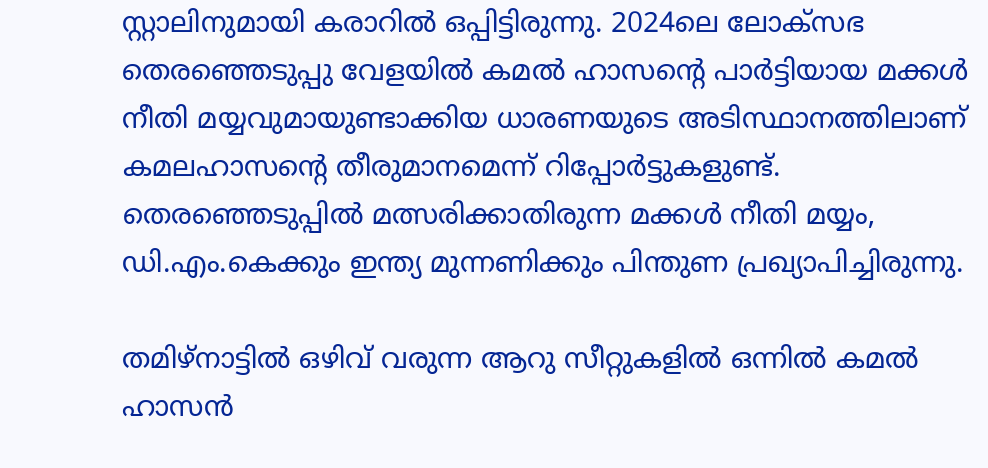സ്റ്റാലിനുമായി കരാറില്‍ ഒപ്പിട്ടിരുന്നു. 2024ലെ ലോക്സഭ തെരഞ്ഞെടുപ്പു വേളയില്‍ കമല്‍ ഹാസന്‍റെ പാർട്ടിയായ മക്കള്‍ നീതി മയ്യവുമായുണ്ടാക്കിയ ധാരണയുടെ അടിസ്ഥാനത്തിലാണ് കമലഹാസന്റെ തീരുമാനമെന്ന് റിപ്പോർട്ടുകളുണ്ട്. തെരഞ്ഞെടുപ്പില്‍ മത്സരിക്കാതിരുന്ന മക്കള്‍ നീതി മയ്യം, ഡി.എം.കെക്കും ഇന്ത്യ മുന്നണിക്കും പിന്തുണ പ്രഖ്യാപിച്ചിരുന്നു.

തമിഴ്‌നാട്ടില്‍ ഒഴിവ് വരുന്ന ആറു സീറ്റുകളില്‍ ഒന്നില്‍ കമല്‍ ഹാസൻ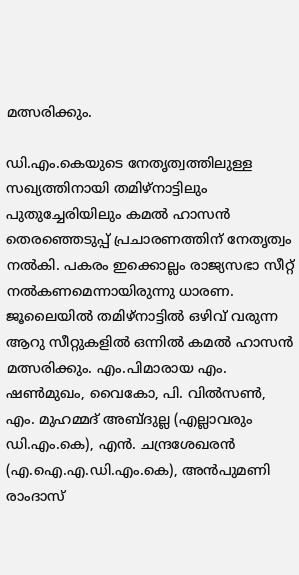മത്സരിക്കും.

ഡി.എം.കെയുടെ നേതൃത്വത്തിലുള്ള സഖ്യത്തിനായി തമിഴ്നാട്ടിലും പുതുച്ചേരിയിലും കമല്‍ ഹാസൻ തെരഞ്ഞെടുപ്പ് പ്രചാരണത്തിന് നേതൃത്വം നല്‍കി. പകരം ഇക്കൊല്ലം രാജ്യസഭാ സീറ്റ് നല്‍കണമെന്നായിരുന്നു ധാരണ. ജൂലൈയില്‍ തമിഴ്‌നാട്ടില്‍ ഒഴിവ് വരുന്ന ആറു സീറ്റുകളില്‍ ഒന്നില്‍ കമല്‍ ഹാസൻ മത്സരിക്കും. എം.പിമാരായ എം. ഷണ്‍മുഖം, വൈകോ, പി. വില്‍സണ്‍, എം. മുഹമ്മദ് അബ്ദുല്ല (എല്ലാവരും ഡി.എം.കെ), എന്‍. ചന്ദ്രശേഖരന്‍ (എ.ഐ.എ.ഡി.എം.കെ), അന്‍പുമണി രാംദാസ്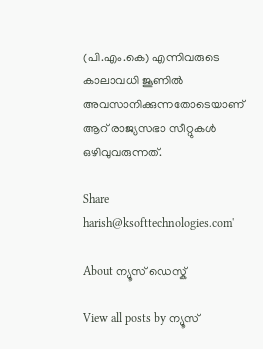(പി.എം.കെ) എന്നിവരുടെ കാലാവധി ജൂണില്‍ അവസാനിക്കുന്നതോടെയാണ് ആറ് രാജ്യസഭാ സീറ്റുകള്‍ ഒഴിവുവരുന്നത്.

Share
harish@ksofttechnologies.com'

About ന്യൂസ് ഡെസ്ക്

View all posts by ന്യൂസ്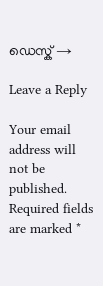ഡെസ്ക് →

Leave a Reply

Your email address will not be published. Required fields are marked *